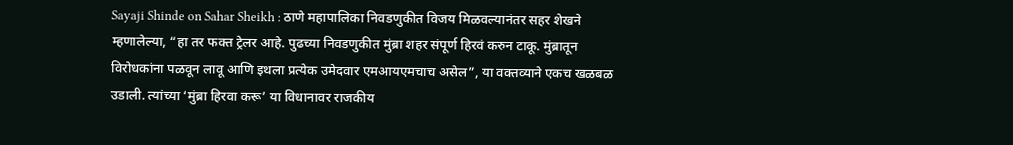Sayaji Shinde on Sahar Sheikh : ठाणे महापालिका निवडणुकीत विजय मिळवल्यानंतर सहर शेखने म्हणालेल्या, “हा तर फक्त ट्रेलर आहे. पुढच्या निवडणुकीत मुंब्रा शहर संपूर्ण हिरवं करुन टाकू. मुंब्रातून विरोधकांना पळवून लावू आणि इथला प्रत्येक उमेदवार एमआयएमचाच असेल”, या वक्तव्याने एकच खळबळ उडाली. त्यांच्या ‘मुंब्रा हिरवा करू’ या विधानावर राजकीय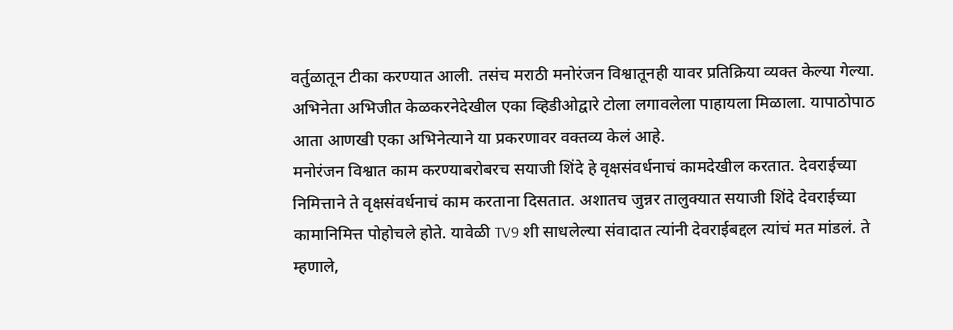वर्तुळातून टीका करण्यात आली. तसंच मराठी मनोरंजन विश्वातूनही यावर प्रतिक्रिया व्यक्त केल्या गेल्या. अभिनेता अभिजीत केळकरनेदेखील एका व्हिडीओद्वारे टोला लगावलेला पाहायला मिळाला. यापाठोपाठ आता आणखी एका अभिनेत्याने या प्रकरणावर वक्तव्य केलं आहे.
मनोरंजन विश्वात काम करण्याबरोबरच सयाजी शिंदे हे वृक्षसंवर्धनाचं कामदेखील करतात. देवराईच्या निमित्ताने ते वृक्षसंवर्धनाचं काम करताना दिसतात. अशातच जुन्नर तालुक्यात सयाजी शिंदे देवराईच्या कामानिमित्त पोहोचले होते. यावेळी TV9 शी साधलेल्या संवादात त्यांनी देवराईबद्दल त्यांचं मत मांडलं. ते म्हणाले,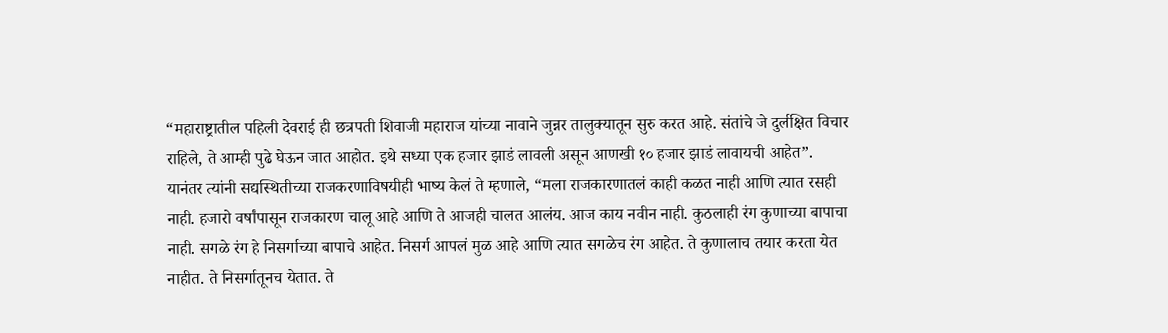“महाराष्ट्रातील पहिली देवराई ही छत्रपती शिवाजी महाराज यांच्या नावाने जुन्नर तालुक्यातून सुरु करत आहे. संतांचे जे दुर्लक्षित विचार राहिले, ते आम्ही पुढे घेऊन जात आहोत. इथे सध्या एक हजार झाडं लावली असून आणखी १० हजार झाडं लावायची आहेत”.
यानंतर त्यांनी सद्यस्थितीच्या राजकरणाविषयीही भाष्य केलं ते म्हणाले, “मला राजकारणातलं काही कळत नाही आणि त्यात रसही नाही. हजारो वर्षांपासून राजकारण चालू आहे आणि ते आजही चालत आलंय. आज काय नवीन नाही. कुठलाही रंग कुणाच्या बापाचा नाही. सगळे रंग हे निसर्गाच्या बापाचे आहेत. निसर्ग आपलं मुळ आहे आणि त्यात सगळेच रंग आहेत. ते कुणालाच तयार करता येत नाहीत. ते निसर्गातूनच येतात. ते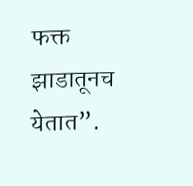फक्त झाडातूनच येतात”.